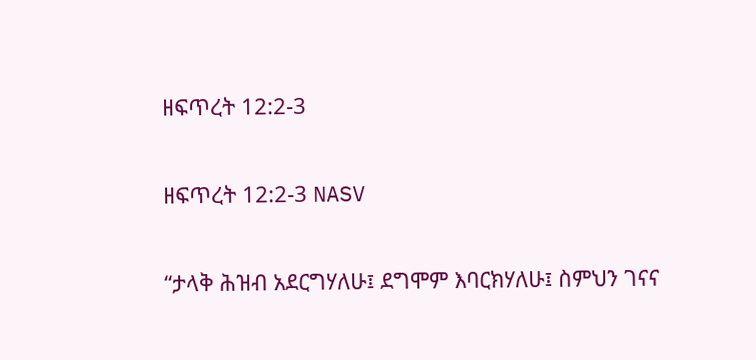ዘፍጥረት 12:2-3

ዘፍጥረት 12:2-3 NASV

“ታላቅ ሕዝብ አደርግሃለሁ፤ ደግሞም እባርክሃለሁ፤ ስምህን ገናና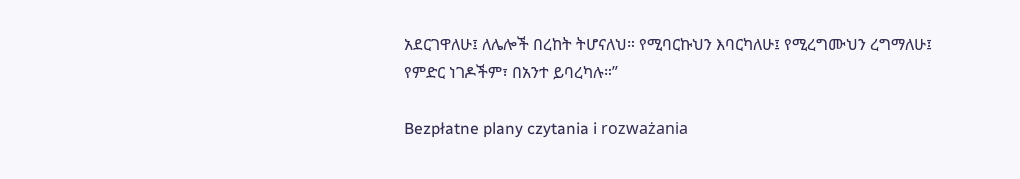አደርገዋለሁ፤ ለሌሎች በረከት ትሆናለህ። የሚባርኩህን እባርካለሁ፤ የሚረግሙህን ረግማለሁ፤ የምድር ነገዶችም፣ በአንተ ይባረካሉ።”

Bezpłatne plany czytania i rozważania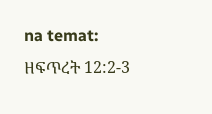na temat: ዘፍጥረት 12:2-3